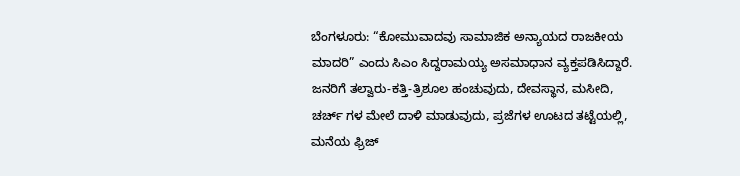ಬೆಂಗಳೂರು: “ಕೋಮುವಾದವು ಸಾಮಾಜಿಕ ಅನ್ಯಾಯದ ರಾಜಕೀಯ ಮಾದರಿ” ಎಂದು ಸಿಎಂ ಸಿದ್ದರಾಮಯ್ಯ ಅಸಮಾಧಾನ ವ್ಯಕ್ತಪಡಿಸಿದ್ದಾರೆ.
ಜನರಿಗೆ ತಲ್ವಾರು-ಕತ್ತಿ-ತ್ರಿಶೂಲ ಹಂಚುವುದು, ದೇವಸ್ಥಾನ, ಮಸೀದಿ, ಚರ್ಚ್ ಗಳ ಮೇಲೆ ದಾಳಿ ಮಾಡುವುದು, ಪ್ರಜೆಗಳ ಊಟದ ತಟ್ಟೆಯಲ್ಲಿ, ಮನೆಯ ಫ್ರಿಜ್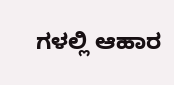ಗಳಲ್ಲಿ ಆಹಾರ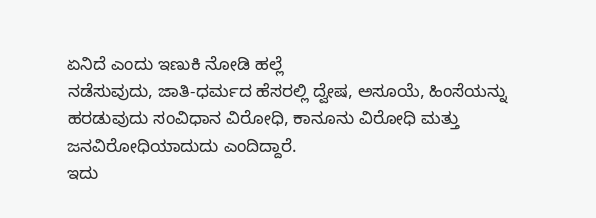ಏನಿದೆ ಎಂದು ಇಣುಕಿ ನೋಡಿ ಹಲ್ಲೆ
ನಡೆಸುವುದು, ಜಾತಿ-ಧರ್ಮದ ಹೆಸರಲ್ಲಿ ದ್ವೇಷ, ಅಸೂಯೆ, ಹಿಂಸೆಯನ್ನು ಹರಡುವುದು ಸಂವಿಧಾನ ವಿರೋಧಿ, ಕಾನೂನು ವಿರೋಧಿ ಮತ್ತು ಜನವಿರೋಧಿಯಾದುದು ಎಂದಿದ್ದಾರೆ.
ಇದು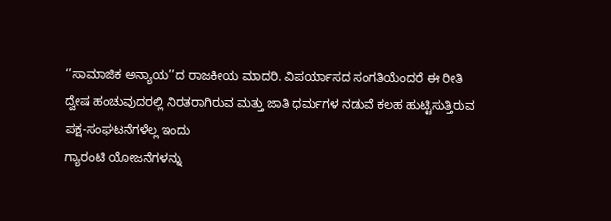‘’ಸಾಮಾಜಿಕ ಅನ್ಯಾಯ’’ದ ರಾಜಕೀಯ ಮಾದರಿ. ವಿಪರ್ಯಾಸದ ಸಂಗತಿಯೆಂದರೆ ಈ ರೀತಿ ದ್ವೇಷ ಹಂಚುವುದರಲ್ಲಿ ನಿರತರಾಗಿರುವ ಮತ್ತು ಜಾತಿ ಧರ್ಮಗಳ ನಡುವೆ ಕಲಹ ಹುಟ್ಟಿಸುತ್ತಿರುವ ಪಕ್ಷ-ಸಂಘಟನೆಗಳೆಲ್ಲ ಇಂದು
ಗ್ಯಾರಂಟಿ ಯೋಜನೆಗಳನ್ನು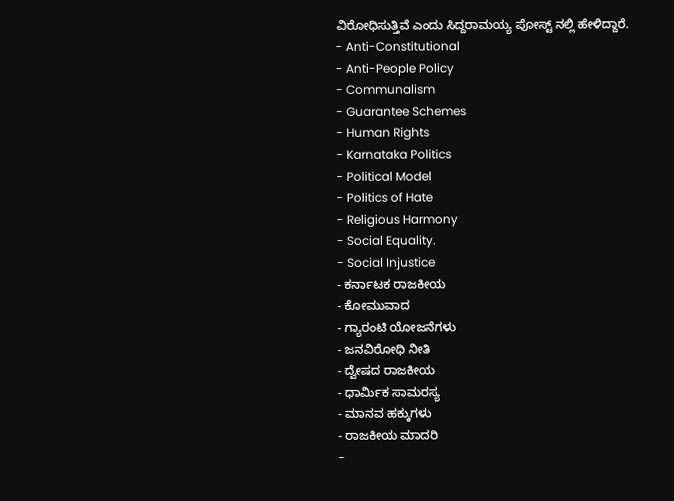ವಿರೋಧಿಸುತ್ತಿವೆ ಎಂದು ಸಿದ್ದರಾಮಯ್ಯ ಪೋಸ್ಟ್ ನಲ್ಲಿ ಹೇಳಿದ್ದಾರೆ.
- Anti-Constitutional
- Anti-People Policy
- Communalism
- Guarantee Schemes
- Human Rights
- Karnataka Politics
- Political Model
- Politics of Hate
- Religious Harmony
- Social Equality.
- Social Injustice
- ಕರ್ನಾಟಕ ರಾಜಕೀಯ
- ಕೋಮುವಾದ
- ಗ್ಯಾರಂಟಿ ಯೋಜನೆಗಳು
- ಜನವಿರೋಧಿ ನೀತಿ
- ದ್ವೇಷದ ರಾಜಕೀಯ
- ಧಾರ್ಮಿಕ ಸಾಮರಸ್ಯ
- ಮಾನವ ಹಕ್ಕುಗಳು
- ರಾಜಕೀಯ ಮಾದರಿ
-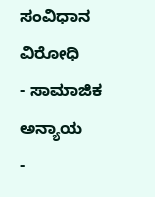ಸಂವಿಧಾನ ವಿರೋಧಿ
- ಸಾಮಾಜಿಕ ಅನ್ಯಾಯ
-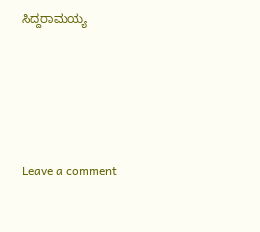ಸಿದ್ದರಾಮಯ್ಯ





Leave a comment